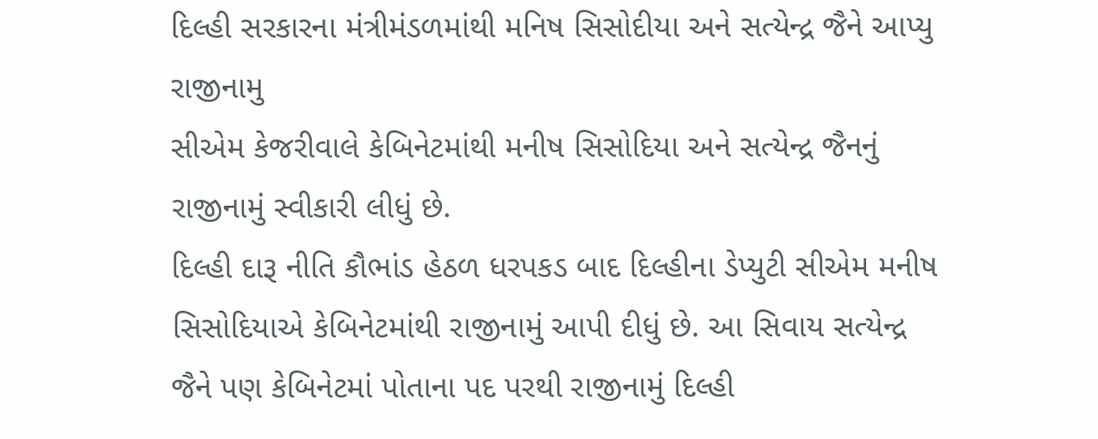દિલ્હી સરકારના મંત્રીમંડળમાંથી મનિષ સિસોદીયા અને સત્યેન્દ્ર જૈને આપ્યુ રાજીનામુ
સીએમ કેજરીવાલે કેબિનેટમાંથી મનીષ સિસોદિયા અને સત્યેન્દ્ર જૈનનું રાજીનામું સ્વીકારી લીધું છે.
દિલ્હી દારૂ નીતિ કૌભાંડ હેઠળ ધરપકડ બાદ દિલ્હીના ડેપ્યુટી સીએમ મનીષ સિસોદિયાએ કેબિનેટમાંથી રાજીનામું આપી દીધું છે. આ સિવાય સત્યેન્દ્ર જૈને પણ કેબિનેટમાં પોતાના પદ પરથી રાજીનામું દિલ્હી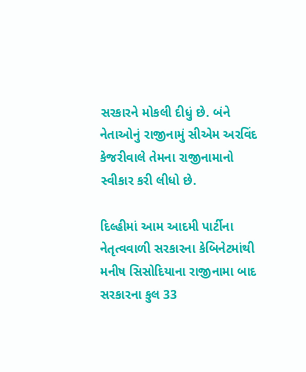સરકારને મોકલી દીધું છે. બંને નેતાઓનું રાજીનામું સીએમ અરવિંદ કેજરીવાલે તેમના રાજીનામાનો સ્વીકાર કરી લીધો છે.

દિલ્હીમાં આમ આદમી પાર્ટીના નેતૃત્વવાળી સરકારના કેબિનેટમાંથી મનીષ સિસોદિયાના રાજીનામા બાદ સરકારના કુલ 33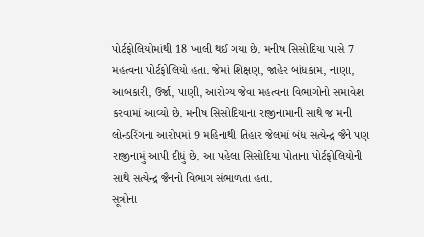પોર્ટફોલિયોમાંથી 18 ખાલી થઈ ગયા છે. મનીષ સિસોદિયા પાસે 7 મહત્વના પોર્ટફોલિયો હતા. જેમાં શિક્ષણ, જાહેર બાંધકામ, નાણા, આબકારી, ઉર્જા, પાણી, આરોગ્ય જેવા મહત્વના વિભાગોનો સમાવેશ કરવામાં આવ્યો છે. મનીષ સિસોદિયાના રાજીનામાની સાથે જ મની લોન્ડરિંગના આરોપમાં 9 મહિનાથી તિહાર જેલમાં બંધ સત્યેન્દ્ર જૈને પણ રાજીનામું આપી દીધું છે. આ પહેલા સિસોદિયા પોતાના પોર્ટફોલિયોની સાથે સત્યેન્દ્ર જૈનનો વિભાગ સંભાળતા હતા.
સૂત્રોના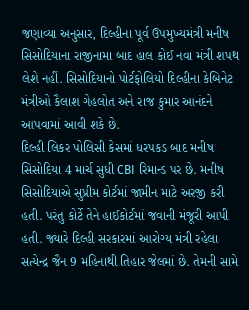જણાવ્યા અનુસાર, દિલ્હીના પૂર્વ ઉપમુખ્યમંત્રી મનીષ સિસોદિયાના રાજીનામા બાદ હાલ કોઈ નવા મંત્રી શપથ લેશે નહીં. સિસોદિયાનો પોર્ટફોલિયો દિલ્હીના કેબિનેટ મંત્રીઓ કૈલાશ ગેહલોત અને રાજ કુમાર આનંદને આપવામાં આવી શકે છે.
દિલ્હી લિકર પોલિસી કેસમાં ધરપકડ બાદ મનીષ સિસોદિયા 4 માર્ચ સુધી CBI રિમાન્ડ પર છે. મનીષ સિસોદિયાએ સુપ્રીમ કોર્ટમાં જામીન માટે અરજી કરી હતી. પરંતુ કોર્ટે તેને હાઈકોર્ટમાં જવાની મંજૂરી આપી હતી. જ્યારે દિલ્હી સરકારમાં આરોગ્ય મંત્રી રહેલા સત્યેન્દ્ર જૈન 9 મહિનાથી તિહાર જેલમાં છે. તેમની સામે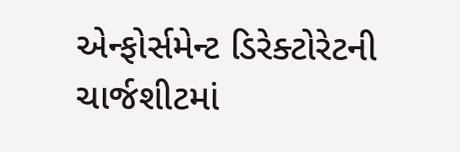એન્ફોર્સમેન્ટ ડિરેક્ટોરેટની ચાર્જશીટમાં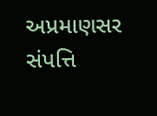અપ્રમાણસર સંપત્તિ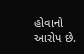હોવાનો આરોપ છે.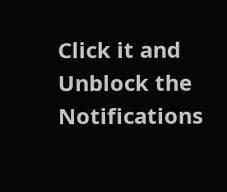Click it and Unblock the Notifications